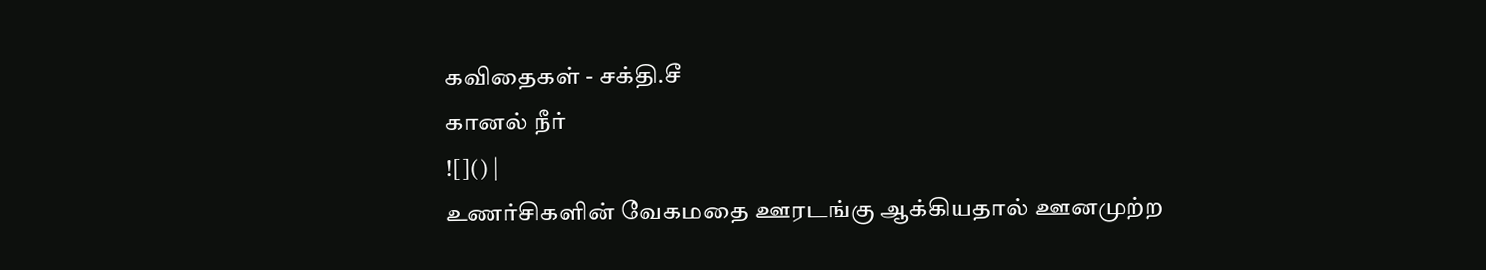கவிதைகள் - சக்தி.சீ
கானல் நீர்
![]() |
உணர்சிகளின் வேகமதை ஊரடங்கு ஆக்கியதால் ஊனமுற்ற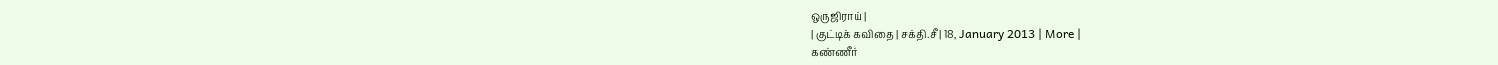ஒருஜிராய் |
| குட்டிக் கவிதை | சக்தி.சீ | 18, January 2013 | More |
கண்ணீர்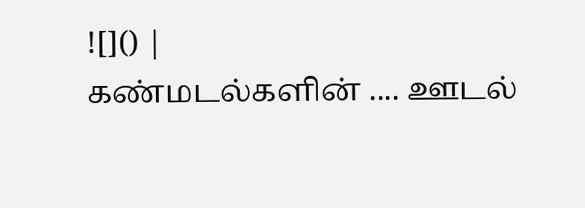![]() |
கண்மடல்களின் .... ஊடல்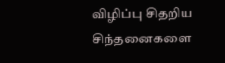விழிப்பு சிதறிய சிந்தனைகளை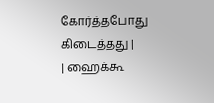கோர்த்தபோது கிடைத்தது |
| ஹைக்கூ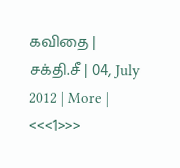கவிதை | சக்தி.சீ | 04, July 2012 | More |
<<<1>>>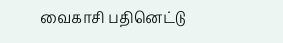வைகாசி பதினெட்டு